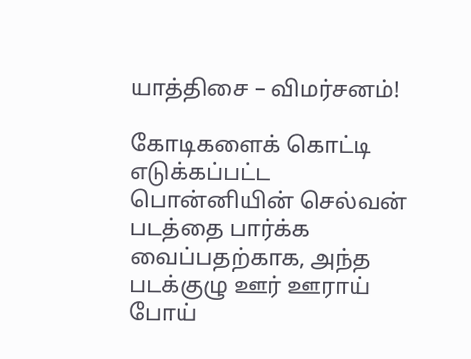யாத்திசை – விமர்சனம்!

கோடிகளைக் கொட்டி எடுக்கப்பட்ட பொன்னியின் செல்வன் படத்தை பார்க்க வைப்பதற்காக, அந்த படக்குழு ஊர் ஊராய் போய்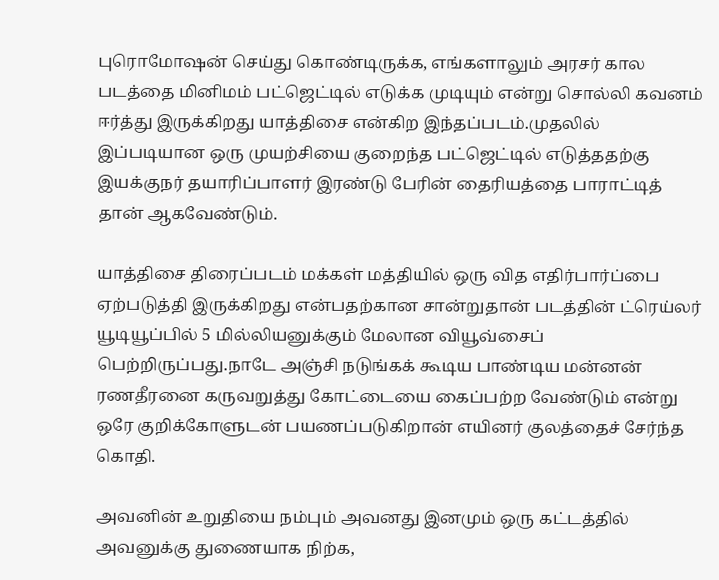புரொமோஷன் செய்து கொண்டிருக்க, எங்களாலும் அரசர் கால படத்தை மினிமம் பட்ஜெட்டில் எடுக்க முடியும் என்று சொல்லி கவனம் ஈர்த்து இருக்கிறது யாத்திசை என்கிற இந்தப்படம்.முதலில் இப்படியான ஒரு முயற்சியை குறைந்த பட்ஜெட்டில் எடுத்ததற்கு இயக்குநர் தயாரிப்பாளர் இரண்டு பேரின் தைரியத்தை பாராட்டித் தான் ஆகவேண்டும்.

யாத்திசை திரைப்படம் மக்கள் மத்தியில் ஒரு வித எதிர்பார்ப்பை ஏற்படுத்தி இருக்கிறது என்பதற்கான சான்றுதான் படத்தின் ட்ரெய்லர் யூடியூப்பில் 5 மில்லியனுக்கும் மேலான வியூவ்சைப் பெற்றிருப்பது.நாடே அஞ்சி நடுங்கக் கூடிய பாண்டிய மன்னன் ரணதீரனை கருவறுத்து கோட்டையை கைப்பற்ற வேண்டும் என்று ஒரே குறிக்கோளுடன் பயணப்படுகிறான் எயினர் குலத்தைச் சேர்ந்த கொதி.

அவனின் உறுதியை நம்பும் அவனது இனமும் ஒரு கட்டத்தில் அவனுக்கு துணையாக நிற்க,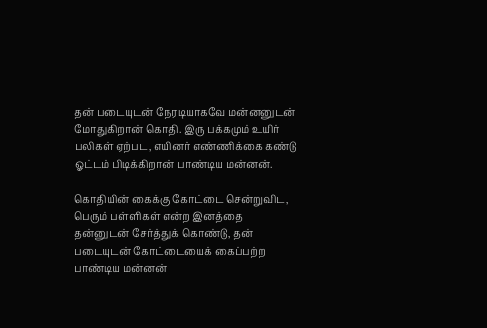தன் படையுடன் நேரடியாகவே மன்னனுடன் மோதுகிறான் கொதி. இரு பக்கமும் உயிர் பலிகள் ஏற்பட, எயினர் எண்ணிக்கை கண்டு ஓட்டம் பிடிக்கிறான் பாண்டிய மன்னன்.

கொதியின் கைக்கு கோட்டை சென்றுவிட, பெரும் பள்ளிகள் என்ற இனத்தை தன்னுடன் சேர்த்துக் கொண்டு, தன் படையுடன் கோட்டையைக் கைப்பற்ற பாண்டிய மன்னன்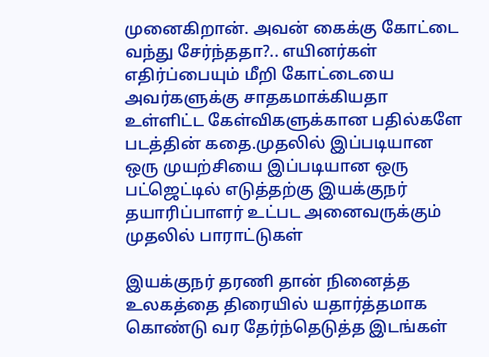முனைகிறான். அவன் கைக்கு கோட்டை வந்து சேர்ந்ததா?.. எயினர்கள் எதிர்ப்பையும் மீறி கோட்டையை அவர்களுக்கு சாதகமாக்கியதா உள்ளிட்ட கேள்விகளுக்கான பதில்களே படத்தின் கதை.முதலில் இப்படியான ஒரு முயற்சியை இப்படியான ஒரு பட்ஜெட்டில் எடுத்தற்கு இயக்குநர் தயாரிப்பாளர் உட்பட அனைவருக்கும் முதலில் பாராட்டுகள்

இயக்குநர் தரணி தான் நினைத்த உலகத்தை திரையில் யதார்த்தமாக கொண்டு வர தேர்ந்தெடுத்த இடங்கள்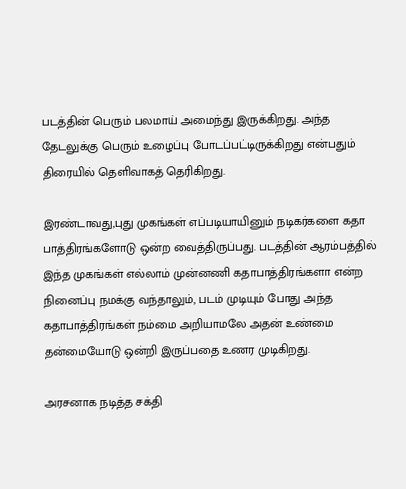படத்தின் பெரும் பலமாய் அமைந்து இருக்கிறது. அந்த தேடலுக்கு பெரும் உழைப்பு போடப்பட்டிருக்கிறது என்பதும் திரையில் தெளிவாகத் தெரிகிறது.

இரண்டாவது,புது முகங்கள் எப்படியாயினும் நடிகர்களை கதா பாத்திரங்களோடு ஒன்ற வைத்திருப்பது. படத்தின் ஆரம்பத்தில் இந்த முகங்கள் எல்லாம் முன்னணி கதாபாத்திரங்களா என்ற நினைப்பு நமக்கு வந்தாலும், படம் முடியும் போது அந்த கதாபாத்திரங்கள் நம்மை அறியாமலே அதன் உண்மை தன்மையோடு ஒன்றி இருப்பதை உணர முடிகிறது.

அரசனாக நடித்த சக்தி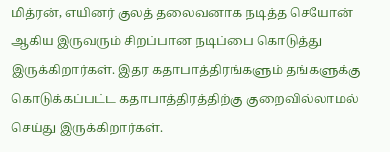மித்ரன், எயினர் குலத் தலைவனாக நடித்த செயோன் ஆகிய இருவரும் சிறப்பான நடிப்பை கொடுத்து இருக்கிறார்கள். இதர கதாபாத்திரங்களும் தங்களுக்கு கொடுக்கப்பட்ட கதாபாத்திரத்திற்கு குறைவில்லாமல் செய்து இருக்கிறார்கள்.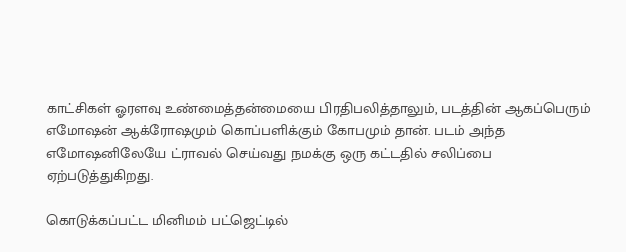காட்சிகள் ஓரளவு உண்மைத்தன்மையை பிரதிபலித்தாலும், படத்தின் ஆகப்பெரும் எமோஷன் ஆக்ரோஷமும் கொப்பளிக்கும் கோபமும் தான். படம் அந்த எமோஷனிலேயே ட்ராவல் செய்வது நமக்கு ஒரு கட்டதில் சலிப்பை ஏற்படுத்துகிறது.

கொடுக்கப்பட்ட மினிமம் பட்ஜெட்டில்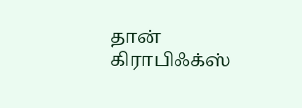தான் கிராபிஃக்ஸ்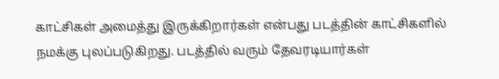காட்சிகள் அமைத்து இருக்கிறார்கள் என்பது படத்தின் காட்சிகளில் நமக்கு புலப்படுகிறது. படத்தில் வரும் தேவரடியார்கள்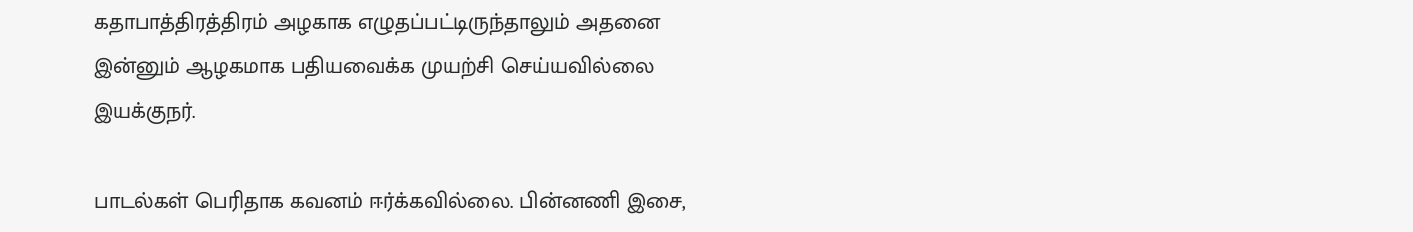கதாபாத்திரத்திரம் அழகாக எழுதப்பட்டிருந்தாலும் அதனை இன்னும் ஆழகமாக பதியவைக்க முயற்சி செய்யவில்லை இயக்குநர்.

பாடல்கள் பெரிதாக கவனம் ஈர்க்கவில்லை. பின்னணி இசை,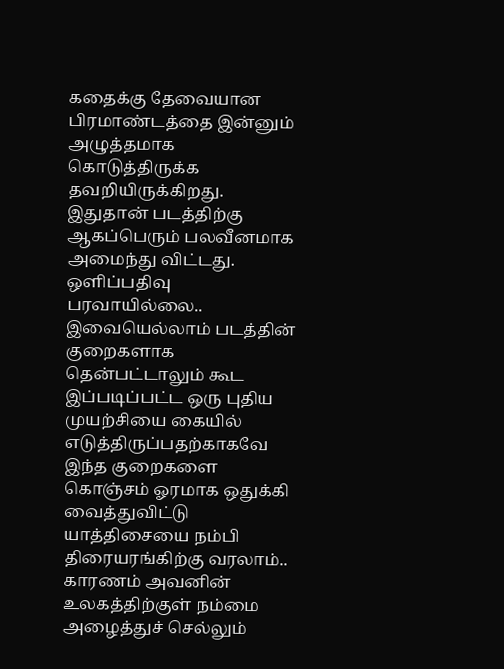கதைக்கு தேவையான பிரமாண்டத்தை இன்னும் அழுத்தமாக கொடுத்திருக்க தவறியிருக்கிறது. இதுதான் படத்திற்கு ஆகப்பெரும் பலவீனமாக அமைந்து விட்டது. ஒளிப்பதிவு பரவாயில்லை.. இவையெல்லாம் படத்தின் குறைகளாக தென்பட்டாலும் கூட இப்படிப்பட்ட ஒரு புதிய முயற்சியை கையில் எடுத்திருப்பதற்காகவே இந்த குறைகளை கொஞ்சம் ஓரமாக ஒதுக்கி வைத்துவிட்டு யாத்திசையை நம்பி திரையரங்கிற்கு வரலாம்.. காரணம் அவனின் உலகத்திற்குள் நம்மை அழைத்துச் செல்லும்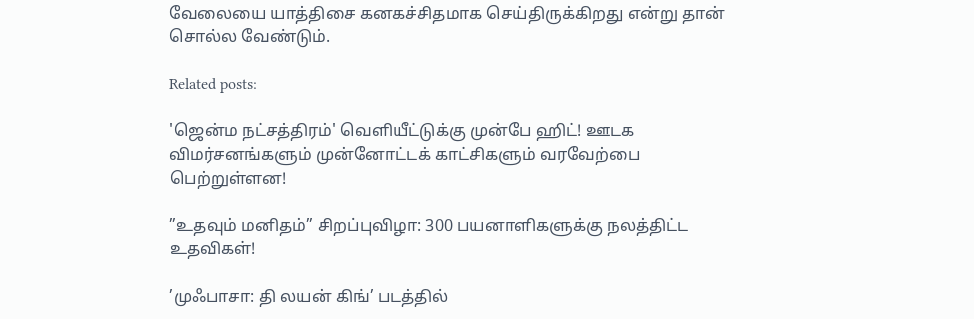வேலையை யாத்திசை கனகச்சிதமாக செய்திருக்கிறது என்று தான் சொல்ல வேண்டும்.

Related posts:

'ஜென்ம நட்சத்திரம்' வெளியீட்டுக்கு முன்பே ஹிட்! ஊடக விமர்சனங்களும் முன்னோட்டக் காட்சிகளும் வரவேற்பை பெற்றுள்ளன!

”உதவும் மனிதம்” சிறப்புவிழா: 300 பயனாளிகளுக்கு நலத்திட்ட உதவிகள்!

’முஃபாசா: தி லயன் கிங்’ படத்தில்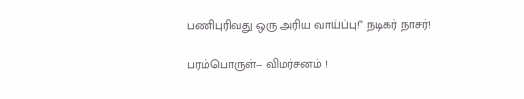பணிபுரிவது ஒரு அரிய வாய்ப்பு!” நடிகர் நாசர்!

பரம்பொருள்-- விமர்சனம் !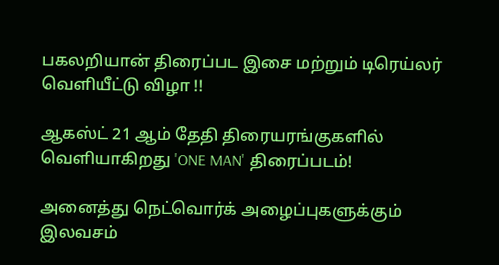பகலறியான் திரைப்பட இசை மற்றும் டிரெய்லர் வெளியீட்டு விழா !!

ஆகஸ்ட் 21 ஆம் தேதி திரையரங்குகளில் வெளியாகிறது 'ONE MAN' திரைப்படம்!

அனைத்து நெட்வொர்க் அழைப்புகளுக்கும் இலவசம்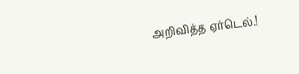அறிவித்த ஏர்டெல்.!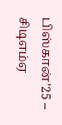பிஸ்கான்’25 – சிடிஎம்ஏ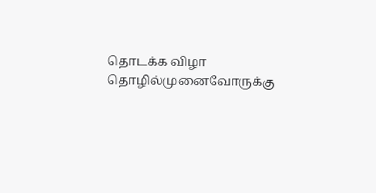தொடக்க விழா தொழில்முனைவோருக்கு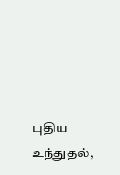புதிய உந்துதல்,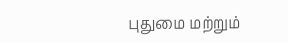புதுமை மற்றும்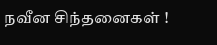நவீன சிந்தனைகள் !